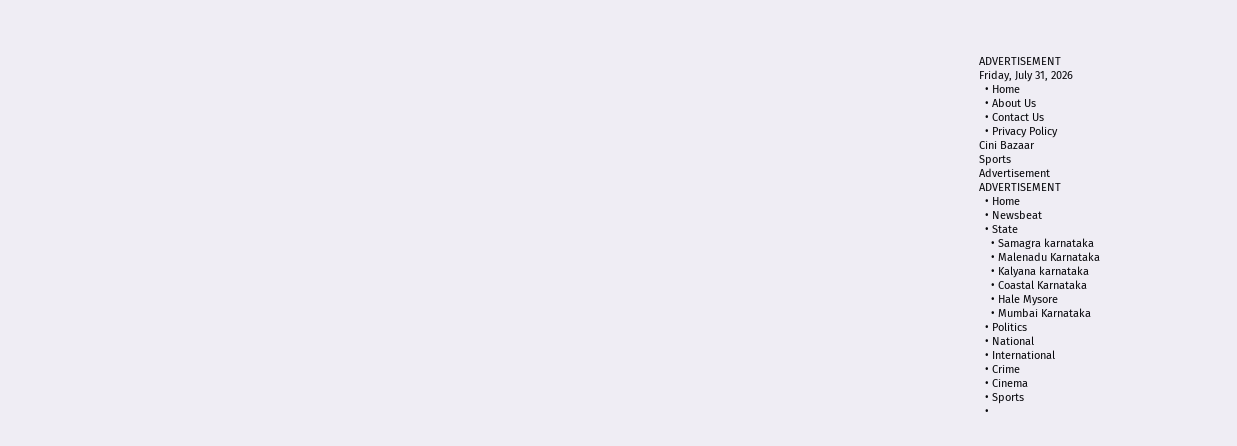ADVERTISEMENT
Friday, July 31, 2026
  • Home
  • About Us
  • Contact Us
  • Privacy Policy
Cini Bazaar
Sports
Advertisement
ADVERTISEMENT
  • Home
  • Newsbeat
  • State
    • Samagra karnataka
    • Malenadu Karnataka
    • Kalyana karnataka
    • Coastal Karnataka
    • Hale Mysore
    • Mumbai Karnataka
  • Politics
  • National
  • International
  • Crime
  • Cinema
  • Sports
  •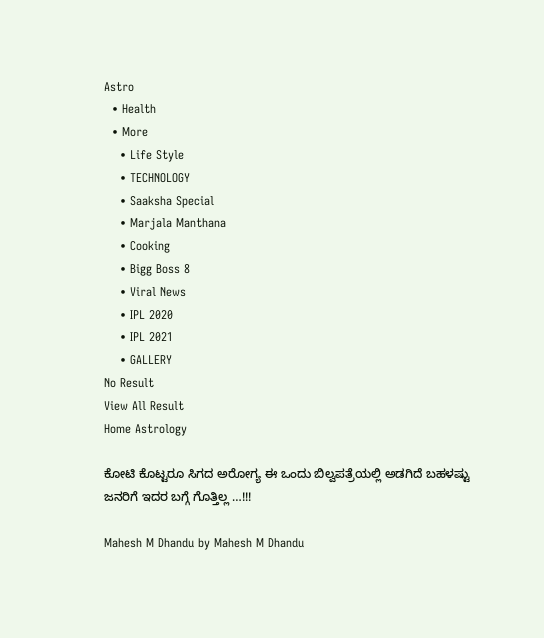Astro
  • Health
  • More
    • Life Style
    • TECHNOLOGY
    • Saaksha Special
    • Marjala Manthana
    • Cooking
    • Bigg Boss 8
    • Viral News
    • IPL 2020
    • IPL 2021
    • GALLERY
No Result
View All Result
Home Astrology

ಕೋಟಿ ಕೊಟ್ಟರೂ ಸಿಗದ ಅರೋಗ್ಯ ಈ ಒಂದು ಬಿಲ್ವಪತ್ರೆಯಲ್ಲಿ ಅಡಗಿದೆ ಬಹಳಷ್ಟು ಜನರಿಗೆ ಇದರ ಬಗ್ಗೆ ಗೊತ್ತಿಲ್ಲ …!!!

Mahesh M Dhandu by Mahesh M Dhandu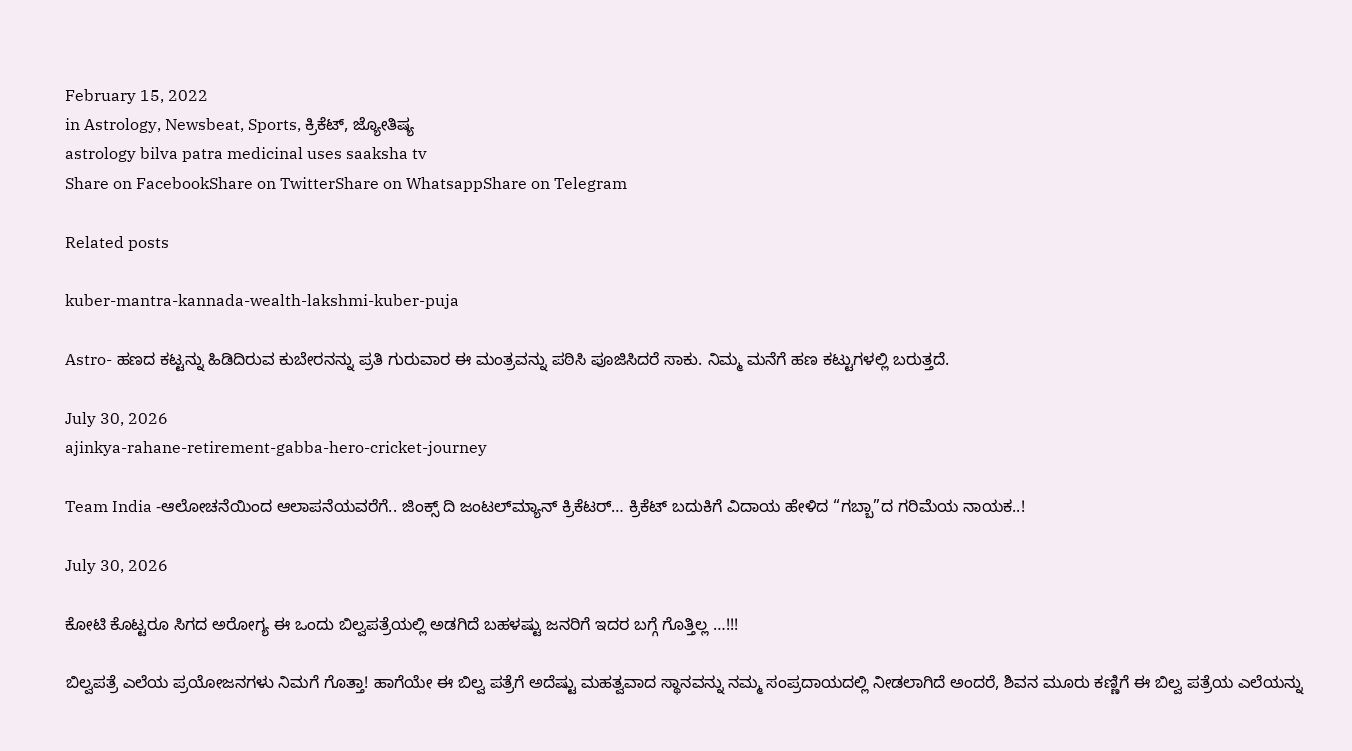February 15, 2022
in Astrology, Newsbeat, Sports, ಕ್ರಿಕೆಟ್, ಜ್ಯೋತಿಷ್ಯ
astrology bilva patra medicinal uses saaksha tv
Share on FacebookShare on TwitterShare on WhatsappShare on Telegram

Related posts

kuber-mantra-kannada-wealth-lakshmi-kuber-puja

Astro- ಹಣದ ಕಟ್ಟನ್ನು ಹಿಡಿದಿರುವ ಕುಬೇರನನ್ನು ಪ್ರತಿ ಗುರುವಾರ ಈ ಮಂತ್ರವನ್ನು ಪಠಿಸಿ ಪೂಜಿಸಿದರೆ ಸಾಕು. ನಿಮ್ಮ ಮನೆಗೆ ಹಣ ಕಟ್ಟುಗಳಲ್ಲಿ ಬರುತ್ತದೆ.

July 30, 2026
ajinkya-rahane-retirement-gabba-hero-cricket-journey

Team India -ಆಲೋಚನೆಯಿಂದ ಆಲಾಪನೆಯವರೆಗೆ.. ಜಿಂಕ್ಸ್ ದಿ ಜಂಟಲ್‍ಮ್ಯಾನ್ ಕ್ರಿಕೆಟರ್… ಕ್ರಿಕೆಟ್ ಬದುಕಿಗೆ ವಿದಾಯ ಹೇಳಿದ “ಗಬ್ಬಾ”ದ ಗರಿಮೆಯ ನಾಯಕ..!

July 30, 2026

ಕೋಟಿ ಕೊಟ್ಟರೂ ಸಿಗದ ಅರೋಗ್ಯ ಈ ಒಂದು ಬಿಲ್ವಪತ್ರೆಯಲ್ಲಿ ಅಡಗಿದೆ ಬಹಳಷ್ಟು ಜನರಿಗೆ ಇದರ ಬಗ್ಗೆ ಗೊತ್ತಿಲ್ಲ …!!!

ಬಿಲ್ವಪತ್ರೆ ಎಲೆಯ ಪ್ರಯೋಜನಗಳು ನಿಮಗೆ ಗೊತ್ತಾ! ಹಾಗೆಯೇ ಈ ಬಿಲ್ವ ಪತ್ರೆಗೆ ಅದೆಷ್ಟು ಮಹತ್ವವಾದ ಸ್ಥಾನವನ್ನು ನಮ್ಮ ಸಂಪ್ರದಾಯದಲ್ಲಿ ನೀಡಲಾಗಿದೆ ಅಂದರೆ, ಶಿವನ ಮೂರು ಕಣ್ಣಿಗೆ ಈ ಬಿಲ್ವ ಪತ್ರೆಯ ಎಲೆಯನ್ನು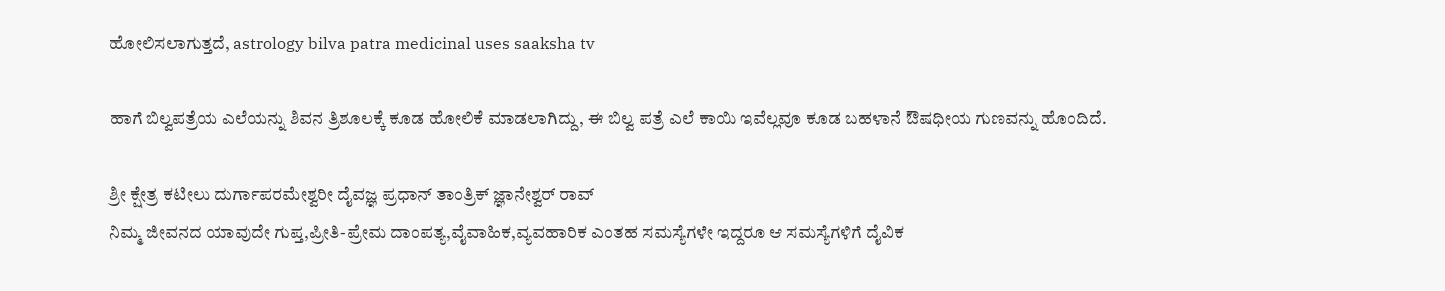ಹೋಲಿಸಲಾಗುತ್ತದೆ, astrology bilva patra medicinal uses saaksha tv

ಹಾಗೆ ಬಿಲ್ವಪತ್ರೆಯ ಎಲೆಯನ್ನು ಶಿವನ ತ್ರಿಶೂಲಕ್ಕೆ ಕೂಡ ಹೋಲಿಕೆ ಮಾಡಲಾಗಿದ್ದು, ಈ ಬಿಲ್ವ ಪತ್ರೆ ಎಲೆ ಕಾಯಿ ಇವೆಲ್ಲವೂ ಕೂಡ ಬಹಳಾನೆ ಔಷಧೀಯ ಗುಣವನ್ನು ಹೊಂದಿದೆ.

ಶ್ರೀ ಕ್ಷೇತ್ರ ಕಟೀಲು ದುರ್ಗಾಪರಮೇಶ್ವರೀ ದೈವಜ್ಞ ಪ್ರಧಾನ್ ತಾಂತ್ರಿಕ್ ಜ್ಞಾನೇಶ್ವರ್ ರಾವ್
ನಿಮ್ಮ ಜೀವನದ ಯಾವುದೇ ಗುಪ್ತ,ಪ್ರೀತಿ-ಪ್ರೇಮ ದಾಂಪತ್ಯ,ವೈವಾಹಿಕ,ವ್ಯವಹಾರಿಕ ಎಂತಹ ಸಮಸ್ಯೆಗಳೇ ಇದ್ದರೂ ಆ ಸಮಸ್ಯೆಗಳಿಗೆ ದೈವಿಕ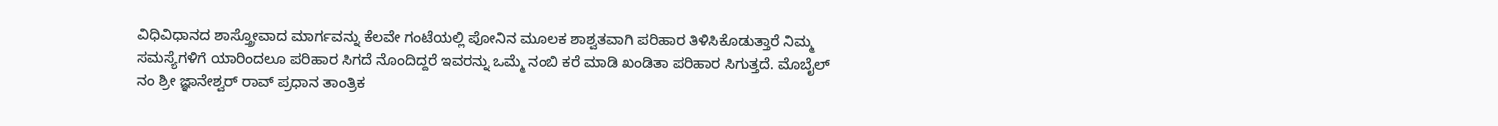ವಿಧಿವಿಧಾನದ ಶಾಸ್ತ್ರೋವಾದ ಮಾರ್ಗವನ್ನು ಕೆಲವೇ ಗಂಟೆಯಲ್ಲಿ ಪೋನಿನ ಮೂಲಕ ಶಾಶ್ವತವಾಗಿ ಪರಿಹಾರ ತಿಳಿಸಿಕೊಡುತ್ತಾರೆ ನಿಮ್ಮ ಸಮಸ್ಯೆಗಳಿಗೆ ಯಾರಿಂದಲೂ ಪರಿಹಾರ ಸಿಗದೆ ನೊಂದಿದ್ದರೆ ಇವರನ್ನು ಒಮ್ಮೆ ನಂಬಿ ಕರೆ ಮಾಡಿ ಖಂಡಿತಾ ಪರಿಹಾರ ಸಿಗುತ್ತದೆ. ಮೊಬೈಲ್ ನಂ ಶ್ರೀ ಜ್ಞಾನೇಶ್ವರ್ ರಾವ್ ಪ್ರಧಾನ ತಾಂತ್ರಿಕ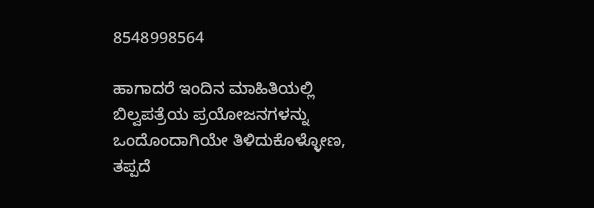8548998564

ಹಾಗಾದರೆ ಇಂದಿನ ಮಾಹಿತಿಯಲ್ಲಿ ಬಿಲ್ವಪತ್ರೆಯ ಪ್ರಯೋಜನಗಳನ್ನು ಒಂದೊಂದಾಗಿಯೇ ತಿಳಿದುಕೊಳ್ಳೋಣ, ತಪ್ಪದೆ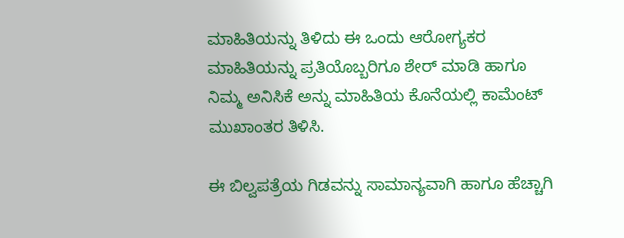ಮಾಹಿತಿಯನ್ನು ತಿಳಿದು ಈ ಒಂದು ಆರೋಗ್ಯಕರ ಮಾಹಿತಿಯನ್ನು ಪ್ರತಿಯೊಬ್ಬರಿಗೂ ಶೇರ್ ಮಾಡಿ ಹಾಗೂ ನಿಮ್ಮ ಅನಿಸಿಕೆ ಅನ್ನು ಮಾಹಿತಿಯ ಕೊನೆಯಲ್ಲಿ ಕಾಮೆಂಟ್ ಮುಖಾಂತರ ತಿಳಿಸಿ.

ಈ ಬಿಲ್ವಪತ್ರೆಯ ಗಿಡವನ್ನು ಸಾಮಾನ್ಯವಾಗಿ ಹಾಗೂ ಹೆಚ್ಚಾಗಿ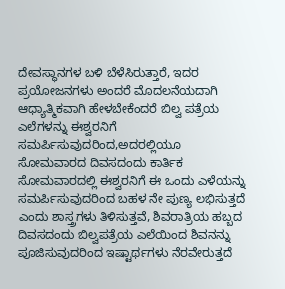ದೇವಸ್ಥಾನಗಳ ಬಳಿ ಬೆಳೆಸಿರುತ್ತಾರೆ, ಇದರ ಪ್ರಯೋಜನಗಳು ಅಂದರೆ ಮೊದಲನೆಯದಾಗಿ ಆಧ್ಯಾತ್ಮಿಕವಾಗಿ ಹೇಳಬೇಕೆಂದರೆ ಬಿಲ್ವ ಪತ್ರೆಯ ಎಲೆಗಳನ್ನು ಈಶ್ವರನಿಗೆ ಸಮರ್ಪಿಸುವುದರಿಂದ,ಅದರಲ್ಲಿಯೂ ಸೋಮವಾರದ ದಿವಸದಂದು ಕಾರ್ತಿಕ ಸೋಮವಾರದಲ್ಲಿ ಈಶ್ವರನಿಗೆ ಈ ಒಂದು ಎಳೆಯನ್ನು ಸಮರ್ಪಿಸುವುದರಿಂದ ಬಹಳ ನೇ ಪುಣ್ಯ ಲಭಿಸುತ್ತದೆ ಎಂದು ಶಾಸ್ತ್ರಗಳು ತಿಳಿಸುತ್ತವೆ, ಶಿವರಾತ್ರಿಯ ಹಬ್ಬದ ದಿವಸದಂದು ಬಿಲ್ವಪತ್ರೆಯ ಎಲೆಯಿಂದ ಶಿವನನ್ನು ಪೂಜಿಸುವುದರಿಂದ ಇಷ್ಟಾರ್ಥಗಳು ನೆರವೇರುತ್ತದೆ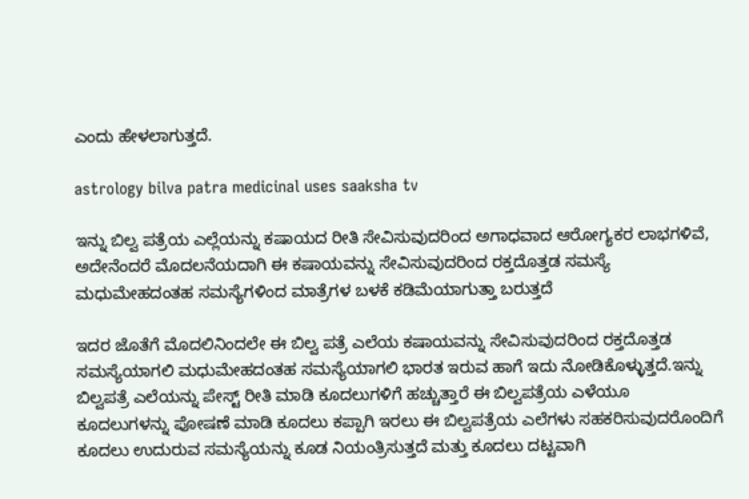ಎಂದು ಹೇಳಲಾಗುತ್ತದೆ.

astrology bilva patra medicinal uses saaksha tv

ಇನ್ನು ಬಿಲ್ವ ಪತ್ರೆಯ ಎಲ್ಲೆಯನ್ನು ಕಷಾಯದ ರೀತಿ ಸೇವಿಸುವುದರಿಂದ ಅಗಾಧವಾದ ಆರೋಗ್ಯಕರ ಲಾಭಗಳಿವೆ, ಅದೇನೆಂದರೆ ಮೊದಲನೆಯದಾಗಿ ಈ ಕಷಾಯವನ್ನು ಸೇವಿಸುವುದರಿಂದ ರಕ್ತದೊತ್ತಡ ಸಮಸ್ಯೆ ಮಧುಮೇಹದಂತಹ ಸಮಸ್ಯೆಗಳಿಂದ ಮಾತ್ರೆಗಳ ಬಳಕೆ ಕಡಿಮೆಯಾಗುತ್ತಾ ಬರುತ್ತದೆ

ಇದರ ಜೊತೆಗೆ ಮೊದಲಿನಿಂದಲೇ ಈ ಬಿಲ್ವ ಪತ್ರೆ ಎಲೆಯ ಕಷಾಯವನ್ನು ಸೇವಿಸುವುದರಿಂದ ರಕ್ತದೊತ್ತಡ ಸಮಸ್ಯೆಯಾಗಲಿ ಮಧುಮೇಹದಂತಹ ಸಮಸ್ಯೆಯಾಗಲಿ ಭಾರತ ಇರುವ ಹಾಗೆ ಇದು ನೋಡಿಕೊಳ್ಳುತ್ತದೆ.ಇನ್ನು ಬಿಲ್ವಪತ್ರೆ ಎಲೆಯನ್ನು ಪೇಸ್ಟ್ ರೀತಿ ಮಾಡಿ ಕೂದಲುಗಳಿಗೆ ಹಚ್ಚುತ್ತಾರೆ ಈ ಬಿಲ್ವಪತ್ರೆಯ ಎಳೆಯೂ ಕೂದಲುಗಳನ್ನು ಪೋಷಣೆ ಮಾಡಿ ಕೂದಲು ಕಪ್ಪಾಗಿ ಇರಲು ಈ ಬಿಲ್ವಪತ್ರೆಯ ಎಲೆಗಳು ಸಹಕರಿಸುವುದರೊಂದಿಗೆ ಕೂದಲು ಉದುರುವ ಸಮಸ್ಯೆಯನ್ನು ಕೂಡ ನಿಯಂತ್ರಿಸುತ್ತದೆ ಮತ್ತು ಕೂದಲು ದಟ್ಟವಾಗಿ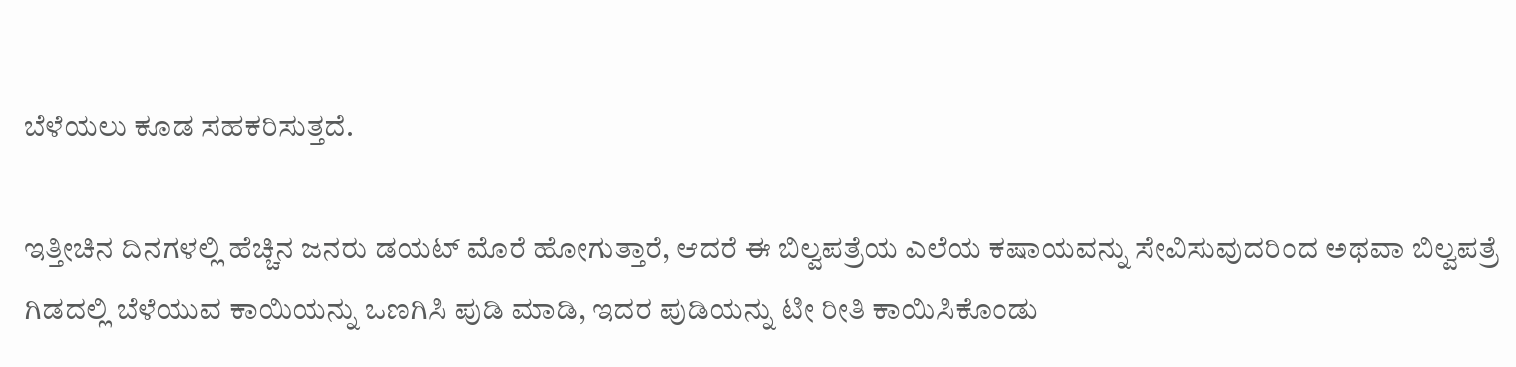ಬೆಳೆಯಲು ಕೂಡ ಸಹಕರಿಸುತ್ತದೆ.

ಇತ್ತೀಚಿನ ದಿನಗಳಲ್ಲಿ ಹೆಚ್ಚಿನ ಜನರು ಡಯಟ್ ಮೊರೆ ಹೋಗುತ್ತಾರೆ, ಆದರೆ ಈ ಬಿಲ್ವಪತ್ರೆಯ ಎಲೆಯ ಕಷಾಯವನ್ನು ಸೇವಿಸುವುದರಿಂದ ಅಥವಾ ಬಿಲ್ವಪತ್ರೆ ಗಿಡದಲ್ಲಿ ಬೆಳೆಯುವ ಕಾಯಿಯನ್ನು ಒಣಗಿಸಿ ಪುಡಿ ಮಾಡಿ, ಇದರ ಪುಡಿಯನ್ನು ಟೀ ರೀತಿ ಕಾಯಿಸಿಕೊಂಡು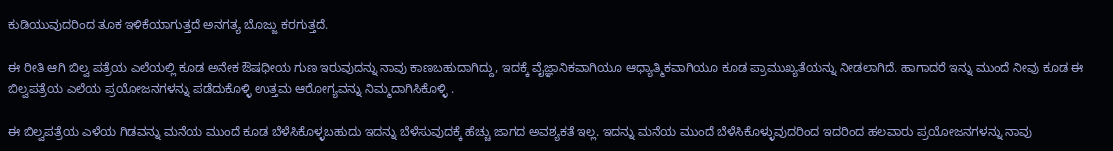ಕುಡಿಯುವುದರಿಂದ ತೂಕ ಇಳಿಕೆಯಾಗುತ್ತದೆ ಅನಗತ್ಯ ಬೊಜ್ಜು ಕರಗುತ್ತದೆ.

ಈ ರೀತಿ ಆಗಿ ಬಿಲ್ವ ಪತ್ರೆಯ ಎಲೆಯಲ್ಲಿ ಕೂಡ ಅನೇಕ ಔಷಧೀಯ ಗುಣ ಇರುವುದನ್ನು ನಾವು ಕಾಣಬಹುದಾಗಿದ್ದು, ಇದಕ್ಕೆ ವೈಜ್ಞಾನಿಕವಾಗಿಯೂ ಆಧ್ಯಾತ್ಮಿಕವಾಗಿಯೂ ಕೂಡ ಪ್ರಾಮುಖ್ಯತೆಯನ್ನು ನೀಡಲಾಗಿದೆ. ಹಾಗಾದರೆ ಇನ್ನು ಮುಂದೆ ನೀವು ಕೂಡ ಈ ಬಿಲ್ವಪತ್ರೆಯ ಎಲೆಯ ಪ್ರಯೋಜನಗಳನ್ನು ಪಡೆದುಕೊಳ್ಳಿ ಉತ್ತಮ ಆರೋಗ್ಯವನ್ನು ನಿಮ್ಮದಾಗಿಸಿಕೊಳ್ಳಿ .

ಈ ಬಿಲ್ವಪತ್ರೆಯ ಎಳೆಯ ಗಿಡವನ್ನು ಮನೆಯ ಮುಂದೆ ಕೂಡ ಬೆಳೆಸಿಕೊಳ್ಳಬಹುದು ಇದನ್ನು ಬೆಳೆಸುವುದಕ್ಕೆ ಹೆಚ್ಚು ಜಾಗದ ಅವಶ್ಯಕತೆ ಇಲ್ಲ. ಇದನ್ನು ಮನೆಯ ಮುಂದೆ ಬೆಳೆಸಿಕೊಳ್ಳುವುದರಿಂದ ಇದರಿಂದ ಹಲವಾರು ಪ್ರಯೋಜನಗಳನ್ನು ನಾವು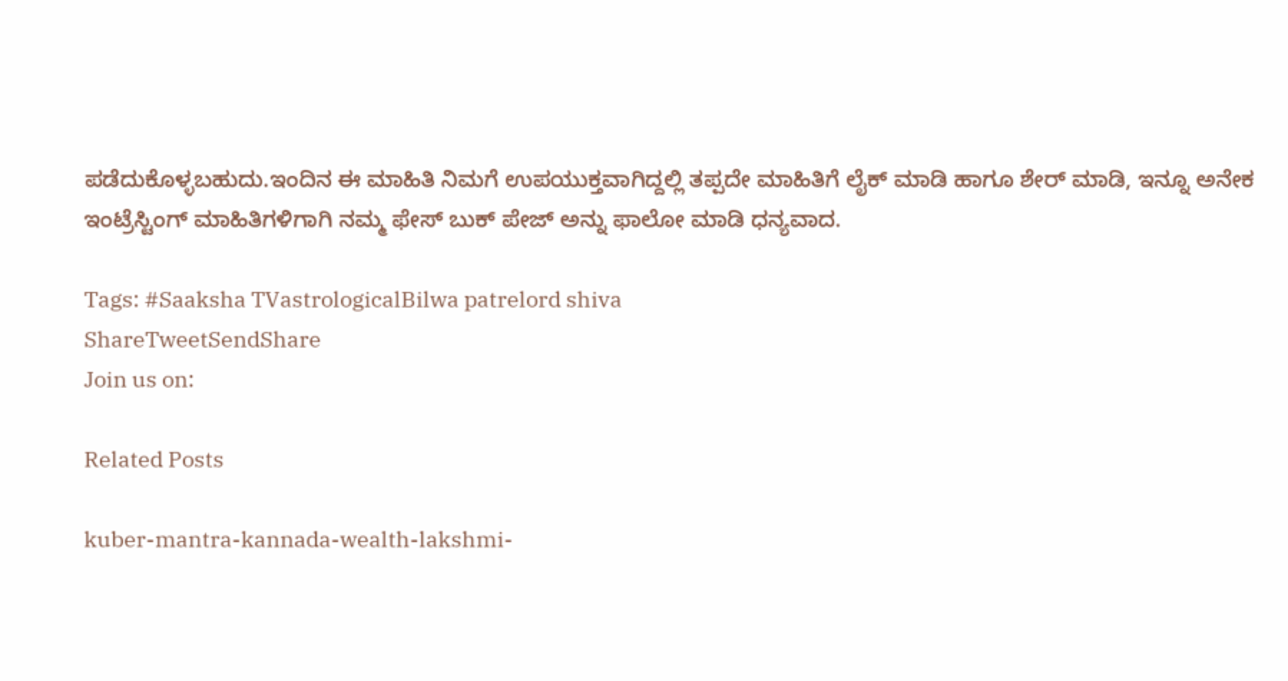ಪಡೆದುಕೊಳ್ಳಬಹುದು.ಇಂದಿನ ಈ ಮಾಹಿತಿ ನಿಮಗೆ ಉಪಯುಕ್ತವಾಗಿದ್ದಲ್ಲಿ ತಪ್ಪದೇ ಮಾಹಿತಿಗೆ ಲೈಕ್ ಮಾಡಿ ಹಾಗೂ ಶೇರ್ ಮಾಡಿ, ಇನ್ನೂ ಅನೇಕ ಇಂಟ್ರೆಸ್ಟಿಂಗ್ ಮಾಹಿತಿಗಳಿಗಾಗಿ ನಮ್ಮ ಫೇಸ್ ಬುಕ್ ಪೇಜ್ ಅನ್ನು ಫಾಲೋ ಮಾಡಿ ಧನ್ಯವಾದ.

Tags: #Saaksha TVastrologicalBilwa patrelord shiva
ShareTweetSendShare
Join us on:

Related Posts

kuber-mantra-kannada-wealth-lakshmi-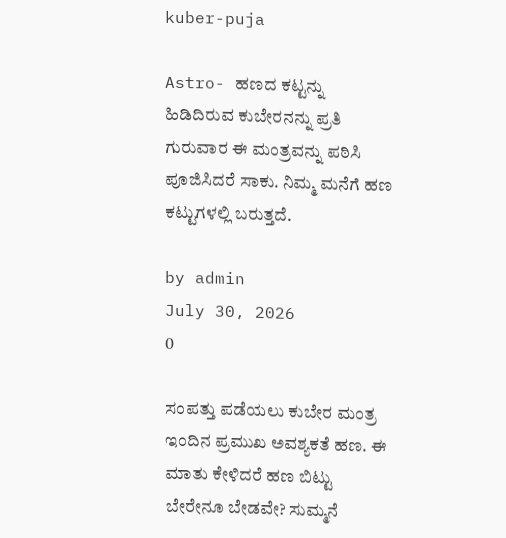kuber-puja

Astro- ಹಣದ ಕಟ್ಟನ್ನು ಹಿಡಿದಿರುವ ಕುಬೇರನನ್ನು ಪ್ರತಿ ಗುರುವಾರ ಈ ಮಂತ್ರವನ್ನು ಪಠಿಸಿ ಪೂಜಿಸಿದರೆ ಸಾಕು. ನಿಮ್ಮ ಮನೆಗೆ ಹಣ ಕಟ್ಟುಗಳಲ್ಲಿ ಬರುತ್ತದೆ.

by admin
July 30, 2026
0

ಸಂಪತ್ತು ಪಡೆಯಲು ಕುಬೇರ ಮಂತ್ರ ಇಂದಿನ ಪ್ರಮುಖ ಅವಶ್ಯಕತೆ ಹಣ. ಈ ಮಾತು ಕೇಳಿದರೆ ಹಣ ಬಿಟ್ಟು ಬೇರೇನೂ ಬೇಡವೇ? ಸುಮ್ಮನೆ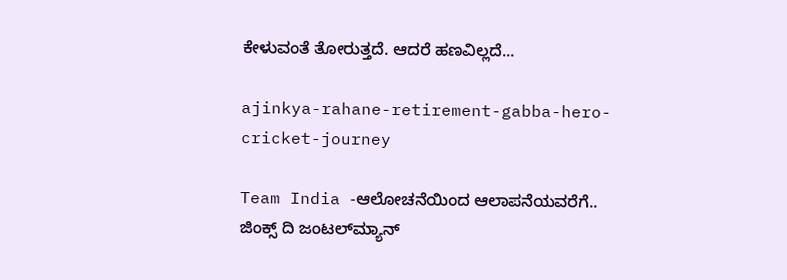ಕೇಳುವಂತೆ ತೋರುತ್ತದೆ. ಆದರೆ ಹಣವಿಲ್ಲದೆ...

ajinkya-rahane-retirement-gabba-hero-cricket-journey

Team India -ಆಲೋಚನೆಯಿಂದ ಆಲಾಪನೆಯವರೆಗೆ.. ಜಿಂಕ್ಸ್ ದಿ ಜಂಟಲ್‍ಮ್ಯಾನ್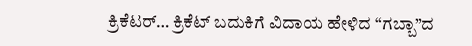ಕ್ರಿಕೆಟರ್… ಕ್ರಿಕೆಟ್ ಬದುಕಿಗೆ ವಿದಾಯ ಹೇಳಿದ “ಗಬ್ಬಾ”ದ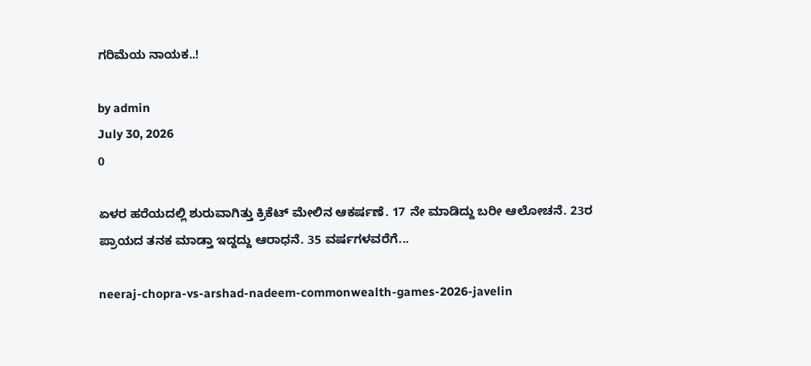ಗರಿಮೆಯ ನಾಯಕ..!

by admin
July 30, 2026
0

ಏಳರ ಹರೆಯದಲ್ಲಿ ಶುರುವಾಗಿತ್ತು ಕ್ರಿಕೆಟ್ ಮೇಲಿನ ಆಕರ್ಷಣೆ. 17 ನೇ ಮಾಡಿದ್ದು ಬರೀ ಆಲೋಚನೆ. 23ರ ಪ್ರಾಯದ ತನಕ ಮಾಡ್ತಾ ಇದ್ದದ್ದು ಆರಾಧನೆ. 35 ವರ್ಷಗಳವರೆಗೆ...

neeraj-chopra-vs-arshad-nadeem-commonwealth-games-2026-javelin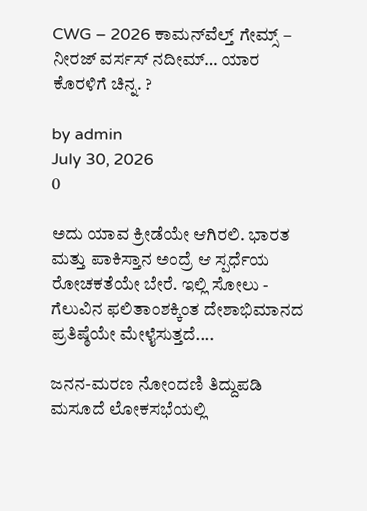CWG – 2026 ಕಾಮನ್‍ವೆಲ್ತ್ ಗೇಮ್ಸ್ – ನೀರಜ್ ವರ್ಸಸ್ ನದೀಮ್… ಯಾರ ಕೊರಳಿಗೆ ಚಿನ್ನ. ?

by admin
July 30, 2026
0

ಅದು ಯಾವ ಕ್ರೀಡೆಯೇ ಆಗಿರಲಿ. ಭಾರತ ಮತ್ತು ಪಾಕಿಸ್ತಾನ ಅಂದ್ರೆ ಆ ಸ್ಪರ್ಧೆಯ ರೋಚಕತೆಯೇ ಬೇರೆ. ಇಲ್ಲಿ ಸೋಲು - ಗೆಲುವಿನ ಫಲಿತಾಂಶಕ್ಕಿಂತ ದೇಶಾಭಿಮಾನದ ಪ್ರತಿಷ್ಠೆಯೇ ಮೇಳೈಸುತ್ತದೆ....

ಜನನ-ಮರಣ ನೋಂದಣಿ ತಿದ್ದುಪಡಿ ಮಸೂದೆ ಲೋಕಸಭೆಯಲ್ಲಿ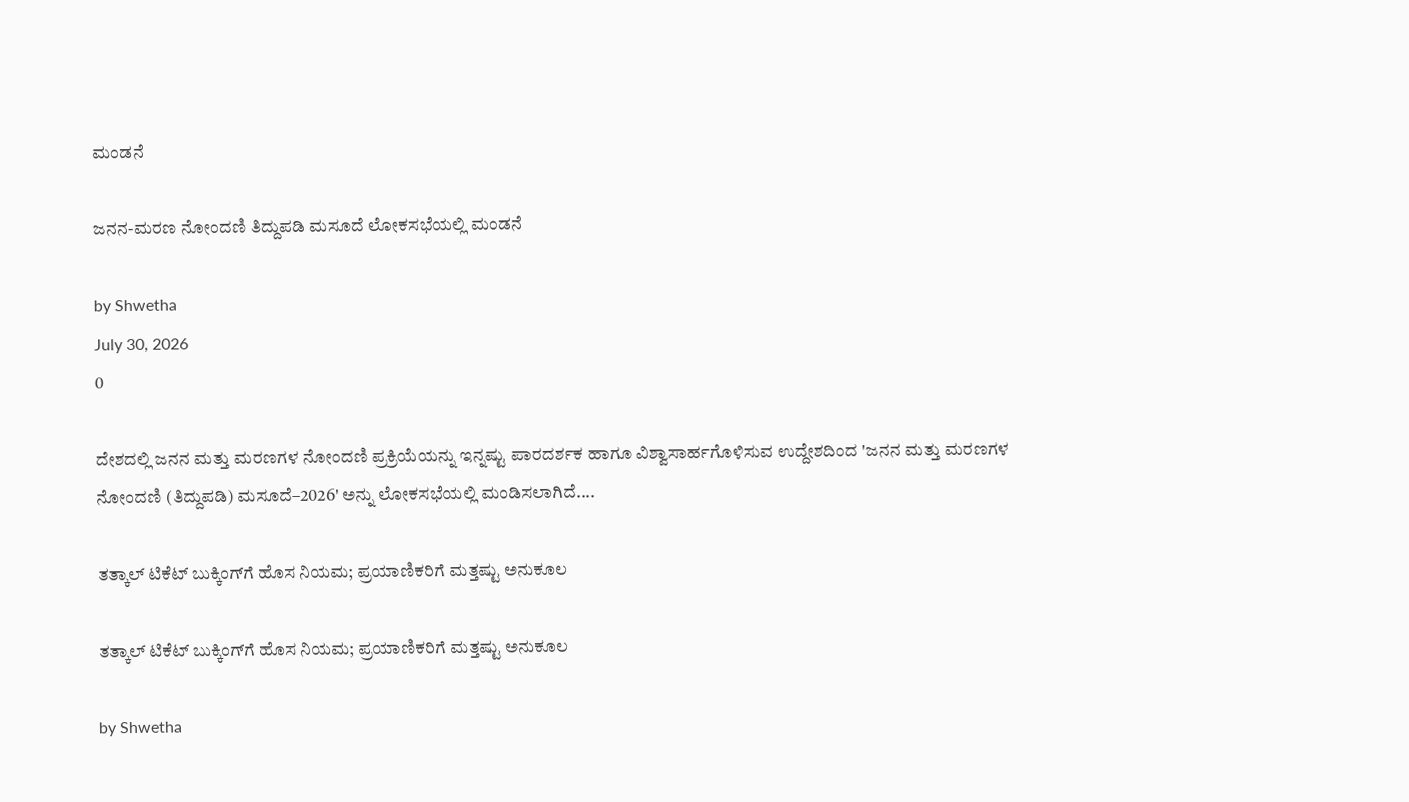ಮಂಡನೆ

ಜನನ-ಮರಣ ನೋಂದಣಿ ತಿದ್ದುಪಡಿ ಮಸೂದೆ ಲೋಕಸಭೆಯಲ್ಲಿ ಮಂಡನೆ

by Shwetha
July 30, 2026
0

ದೇಶದಲ್ಲಿ ಜನನ ಮತ್ತು ಮರಣಗಳ ನೋಂದಣಿ ಪ್ರಕ್ರಿಯೆಯನ್ನು ಇನ್ನಷ್ಟು ಪಾರದರ್ಶಕ ಹಾಗೂ ವಿಶ್ವಾಸಾರ್ಹಗೊಳಿಸುವ ಉದ್ದೇಶದಿಂದ 'ಜನನ ಮತ್ತು ಮರಣಗಳ ನೋಂದಣಿ (ತಿದ್ದುಪಡಿ) ಮಸೂದೆ–2026' ಅನ್ನು ಲೋಕಸಭೆಯಲ್ಲಿ ಮಂಡಿಸಲಾಗಿದೆ....

ತತ್ಕಾಲ್ ಟಿಕೆಟ್ ಬುಕ್ಕಿಂಗ್‌ಗೆ ಹೊಸ ನಿಯಮ; ಪ್ರಯಾಣಿಕರಿಗೆ ಮತ್ತಷ್ಟು ಅನುಕೂಲ

ತತ್ಕಾಲ್ ಟಿಕೆಟ್ ಬುಕ್ಕಿಂಗ್‌ಗೆ ಹೊಸ ನಿಯಮ; ಪ್ರಯಾಣಿಕರಿಗೆ ಮತ್ತಷ್ಟು ಅನುಕೂಲ

by Shwetha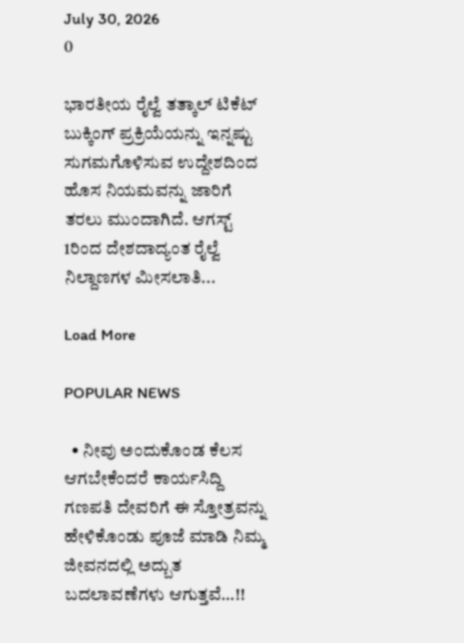July 30, 2026
0

ಭಾರತೀಯ ರೈಲ್ವೆ ತತ್ಕಾಲ್ ಟಿಕೆಟ್ ಬುಕ್ಕಿಂಗ್ ಪ್ರಕ್ರಿಯೆಯನ್ನು ಇನ್ನಷ್ಟು ಸುಗಮಗೊಳಿಸುವ ಉದ್ದೇಶದಿಂದ ಹೊಸ ನಿಯಮವನ್ನು ಜಾರಿಗೆ ತರಲು ಮುಂದಾಗಿದೆ. ಆಗಸ್ಟ್ 1ರಿಂದ ದೇಶದಾದ್ಯಂತ ರೈಲ್ವೆ ನಿಲ್ದಾಣಗಳ ಮೀಸಲಾತಿ...

Load More

POPULAR NEWS

  • ನೀವು ಅಂದುಕೊಂಡ ಕೆಲಸ ಆಗಬೇಕೆಂದರೆ ಕಾರ್ಯಸಿದ್ದಿ ಗಣಪತಿ ದೇವರಿಗೆ ಈ ಸ್ತೋತ್ರವನ್ನು ಹೇಳಿಕೊಂಡು ಪೂಜೆ ಮಾಡಿ ನಿಮ್ಮ ಜೀವನದಲ್ಲಿ ಅದ್ಬುತ ಬದಲಾವಣೆಗಳು ಆಗುತ್ತವೆ…!!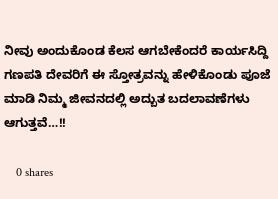ನೀವು ಅಂದುಕೊಂಡ ಕೆಲಸ ಆಗಬೇಕೆಂದರೆ ಕಾರ್ಯಸಿದ್ದಿ ಗಣಪತಿ ದೇವರಿಗೆ ಈ ಸ್ತೋತ್ರವನ್ನು ಹೇಳಿಕೊಂಡು ಪೂಜೆ ಮಾಡಿ ನಿಮ್ಮ ಜೀವನದಲ್ಲಿ ಅದ್ಬುತ ಬದಲಾವಣೆಗಳು ಆಗುತ್ತವೆ…!!

    0 shares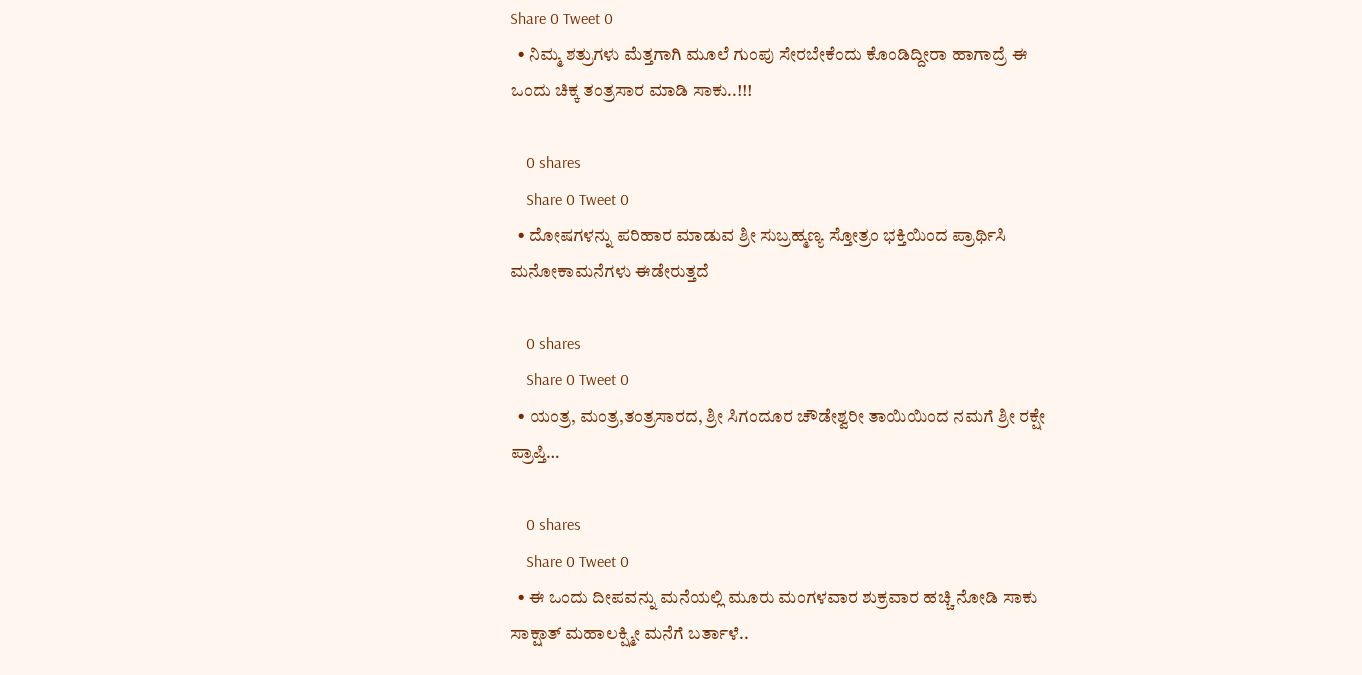Share 0 Tweet 0
  • ನಿಮ್ಮ ಶತ್ರುಗಳು ಮೆತ್ತಗಾಗಿ ಮೂಲೆ ಗುಂಪು ಸೇರಬೇಕೆಂದು ಕೊಂಡಿದ್ದೀರಾ ಹಾಗಾದ್ರೆ ಈ ಒಂದು ಚಿಕ್ಕ ತಂತ್ರಸಾರ ಮಾಡಿ ಸಾಕು..!!!

    0 shares
    Share 0 Tweet 0
  • ದೋಷಗಳನ್ನು ಪರಿಹಾರ ಮಾಡುವ ಶ್ರೀ ಸುಬ್ರಹ್ಮಣ್ಯ ಸ್ತೋತ್ರಂ ಭಕ್ತಿಯಿಂದ ಪ್ರಾರ್ಥಿಸಿ ಮನೋಕಾಮನೆಗಳು ಈಡೇರುತ್ತದೆ

    0 shares
    Share 0 Tweet 0
  • ಯಂತ್ರ, ಮಂತ್ರ,ತಂತ್ರಸಾರದ, ಶ್ರೀ ಸಿಗಂದೂರ ಚೌಡೇಶ್ವರೀ ತಾಯಿಯಿಂದ ನಮಗೆ ಶ್ರೀ ರಕ್ಷೇ ಪ್ರಾಪ್ತಿ…

    0 shares
    Share 0 Tweet 0
  • ಈ ಒಂದು ದೀಪವನ್ನು ಮನೆಯಲ್ಲಿ ಮೂರು ಮಂಗಳವಾರ ಶುಕ್ರವಾರ ಹಚ್ಚಿ ನೋಡಿ ಸಾಕು ಸಾಕ್ಷಾತ್ ಮಹಾಲಕ್ಷ್ಮೀ ಮನೆಗೆ ಬರ್ತಾಳೆ..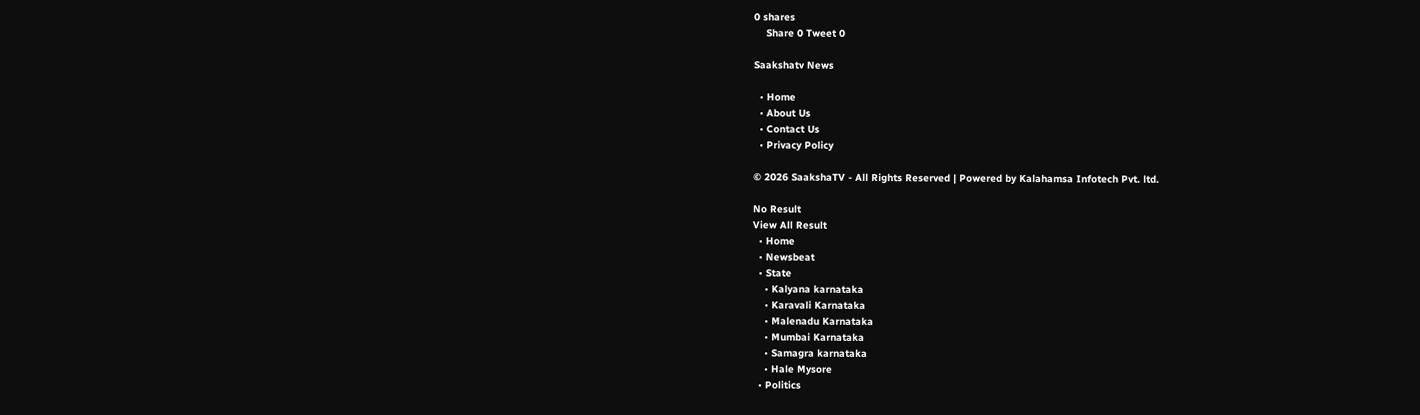0 shares
    Share 0 Tweet 0

Saakshatv News

  • Home
  • About Us
  • Contact Us
  • Privacy Policy

© 2026 SaakshaTV - All Rights Reserved | Powered by Kalahamsa Infotech Pvt. ltd.

No Result
View All Result
  • Home
  • Newsbeat
  • State
    • Kalyana karnataka
    • Karavali Karnataka
    • Malenadu Karnataka
    • Mumbai Karnataka
    • Samagra karnataka
    • Hale Mysore
  • Politics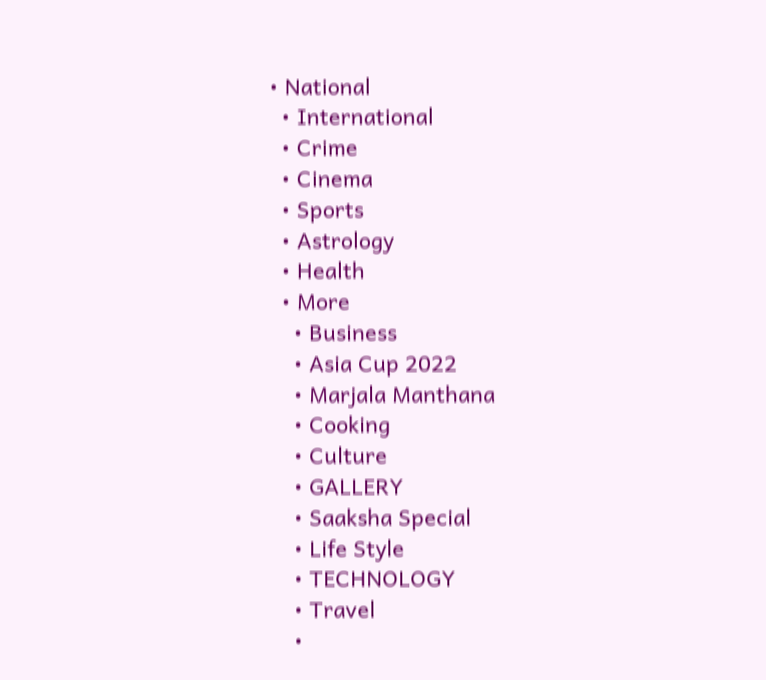• National
  • International
  • Crime
  • Cinema
  • Sports
  • Astrology
  • Health
  • More
    • Business
    • Asia Cup 2022
    • Marjala Manthana
    • Cooking
    • Culture
    • GALLERY
    • Saaksha Special
    • Life Style
    • TECHNOLOGY
    • Travel
    •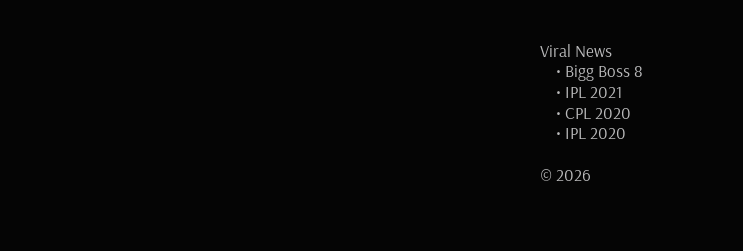Viral News
    • Bigg Boss 8
    • IPL 2021
    • CPL 2020
    • IPL 2020

© 2026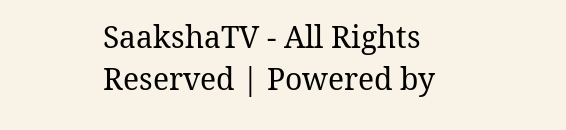SaakshaTV - All Rights Reserved | Powered by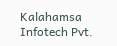Kalahamsa Infotech Pvt.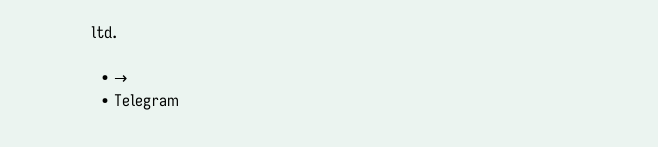ltd.

  • →
  • Telegram